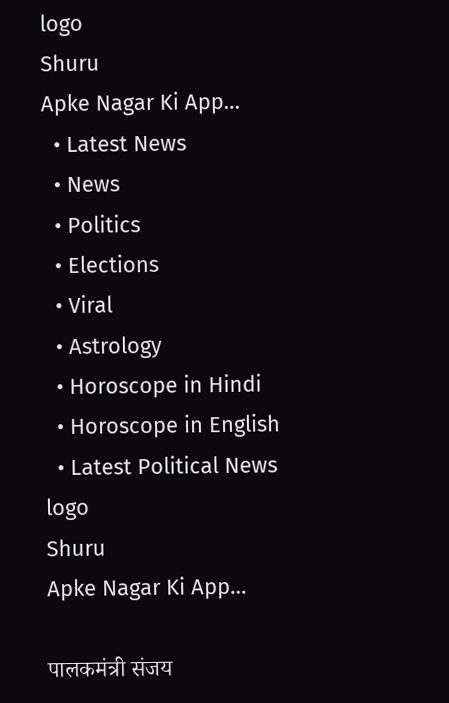logo
Shuru
Apke Nagar Ki App…
  • Latest News
  • News
  • Politics
  • Elections
  • Viral
  • Astrology
  • Horoscope in Hindi
  • Horoscope in English
  • Latest Political News
logo
Shuru
Apke Nagar Ki App…

पालकमंत्री संजय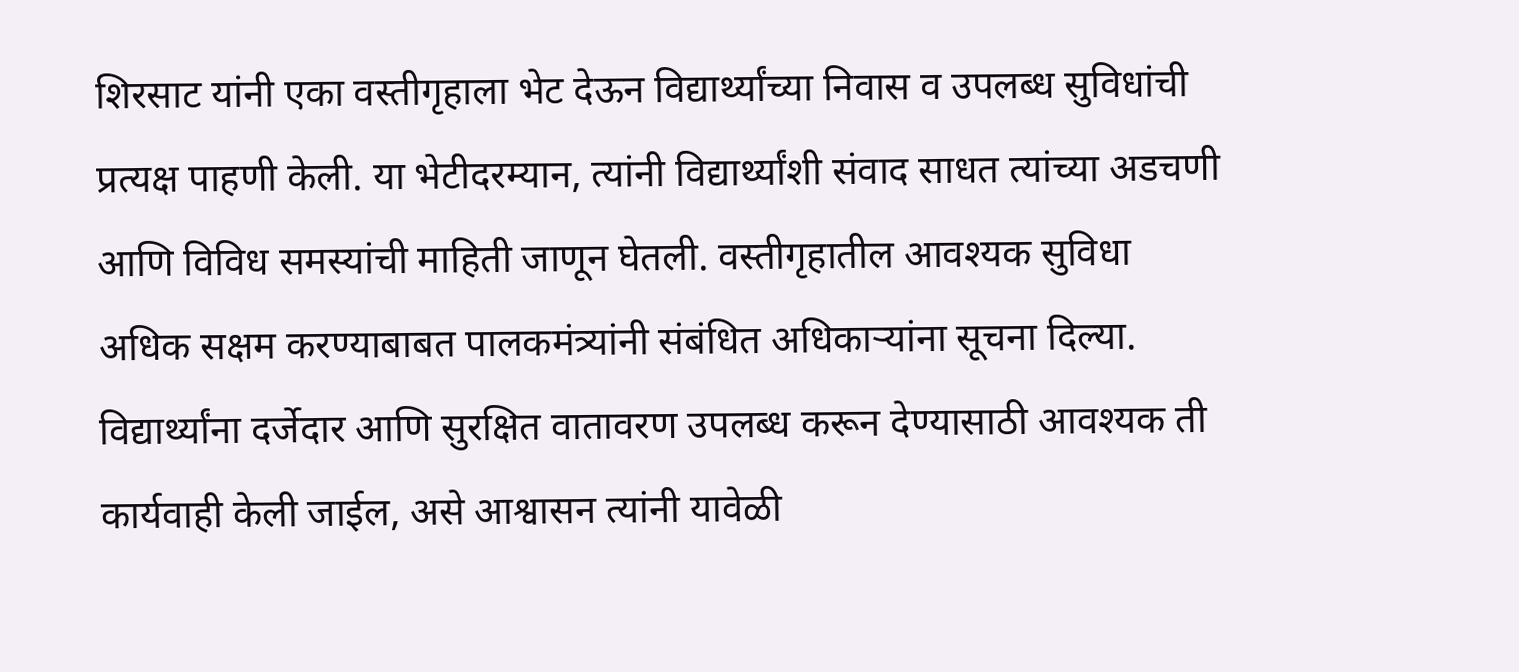शिरसाट यांनी एका वस्तीगृहाला भेट देऊन विद्यार्थ्यांच्या निवास व उपलब्ध सुविधांची प्रत्यक्ष पाहणी केली. या भेटीदरम्यान, त्यांनी विद्यार्थ्यांशी संवाद साधत त्यांच्या अडचणी आणि विविध समस्यांची माहिती जाणून घेतली. वस्तीगृहातील आवश्यक सुविधा अधिक सक्षम करण्याबाबत पालकमंत्र्यांनी संबंधित अधिकाऱ्यांना सूचना दिल्या. विद्यार्थ्यांना दर्जेदार आणि सुरक्षित वातावरण उपलब्ध करून देण्यासाठी आवश्यक ती कार्यवाही केली जाईल, असे आश्वासन त्यांनी यावेळी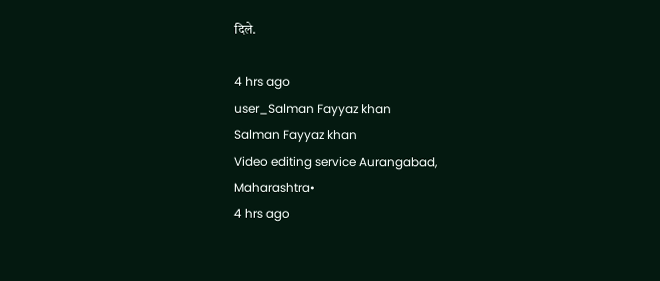दिले.

4 hrs ago
user_Salman Fayyaz khan
Salman Fayyaz khan
Video editing service Aurangabad, Maharashtra•
4 hrs ago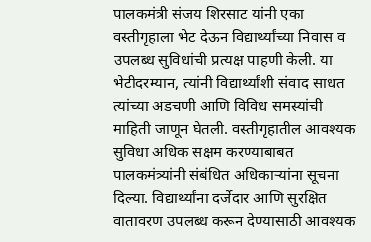पालकमंत्री संजय शिरसाट यांनी एका वस्तीगृहाला भेट देऊन विद्यार्थ्यांच्या निवास व उपलब्ध सुविधांची प्रत्यक्ष पाहणी केली. या भेटीदरम्यान, त्यांनी विद्यार्थ्यांशी संवाद साधत त्यांच्या अडचणी आणि विविध समस्यांची माहिती जाणून घेतली. वस्तीगृहातील आवश्यक सुविधा अधिक सक्षम करण्याबाबत पालकमंत्र्यांनी संबंधित अधिकाऱ्यांना सूचना दिल्या. विद्यार्थ्यांना दर्जेदार आणि सुरक्षित वातावरण उपलब्ध करून देण्यासाठी आवश्यक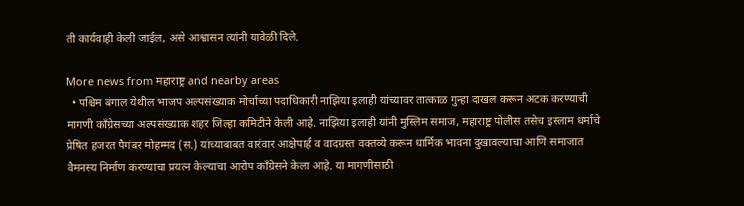ती कार्यवाही केली जाईल, असे आश्वासन त्यांनी यावेळी दिले.

More news from महाराष्ट्र and nearby areas
  • पश्चिम बंगाल येथील भाजप अल्पसंख्याक मोर्चाच्या पदाधिकारी नाझिया इलाही यांच्यावर तात्काळ गुन्हा दाखल करून अटक करण्याची मागणी काँग्रेसच्या अल्पसंख्याक शहर जिल्हा कमिटीने केली आहे. नाझिया इलाही यांनी मुस्लिम समाज, महाराष्ट्र पोलीस तसेच इस्लाम धर्माचे प्रेषित हजरत पैगंबर मोहम्मद (स.) यांच्याबाबत वारंवार आक्षेपार्ह व वादग्रस्त वक्तव्ये करून धार्मिक भावना दुखावल्याचा आणि समाजात वैमनस्य निर्माण करण्याचा प्रयत्न केल्याचा आरोप काँग्रेसने केला आहे. या मागणीसाठी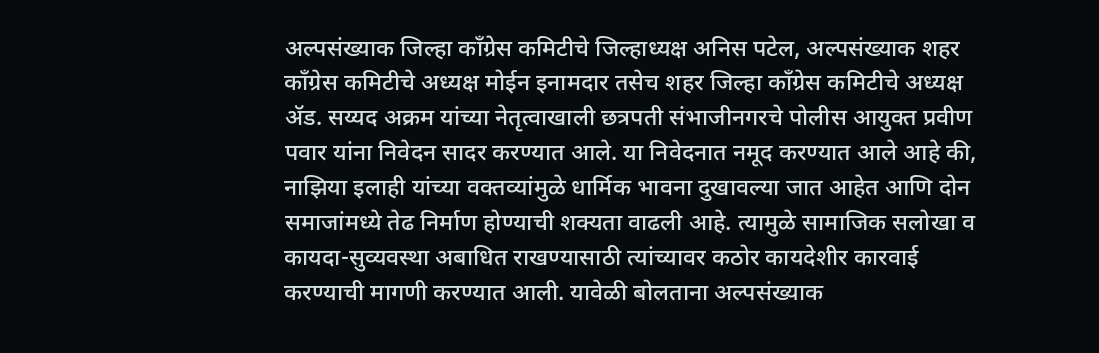अल्पसंख्याक जिल्हा काँग्रेस कमिटीचे जिल्हाध्यक्ष अनिस पटेल, अल्पसंख्याक शहर काँग्रेस कमिटीचे अध्यक्ष मोईन इनामदार तसेच शहर जिल्हा काँग्रेस कमिटीचे अध्यक्ष ॲड. सय्यद अक्रम यांच्या नेतृत्वाखाली छत्रपती संभाजीनगरचे पोलीस आयुक्त प्रवीण पवार यांना निवेदन सादर करण्यात आले. या निवेदनात नमूद करण्यात आले आहे की, नाझिया इलाही यांच्या वक्तव्यांमुळे धार्मिक भावना दुखावल्या जात आहेत आणि दोन समाजांमध्ये तेढ निर्माण होण्याची शक्यता वाढली आहे. त्यामुळे सामाजिक सलोखा व कायदा-सुव्यवस्था अबाधित राखण्यासाठी त्यांच्यावर कठोर कायदेशीर कारवाई करण्याची मागणी करण्यात आली. यावेळी बोलताना अल्पसंख्याक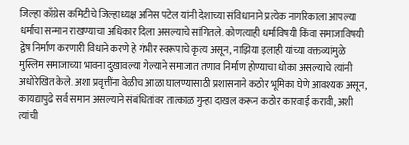जिल्हा काँग्रेस कमिटीचे जिल्हाध्यक्ष अनिस पटेल यांनी देशाच्या संविधानाने प्रत्येक नागरिकाला आपल्या धर्माचा सन्मान राखण्याचा अधिकार दिला असल्याचे सांगितले. कोणत्याही धर्माविषयी किंवा समाजाविषयी द्वेष निर्माण करणारी विधाने करणे हे गंभीर स्वरूपाचे कृत्य असून, नाझिया इलाही यांच्या वक्तव्यांमुळे मुस्लिम समाजाच्या भावना दुखावल्या गेल्याने समाजात तणाव निर्माण होण्याचा धोका असल्याचे त्यांनी अधोरेखित केले. अशा प्रवृत्तींना वेळीच आळा घालण्यासाठी प्रशासनाने कठोर भूमिका घेणे आवश्यक असून, कायद्यापुढे सर्व समान असल्याने संबंधितांवर तात्काळ गुन्हा दाखल करून कठोर कारवाई करावी, अशी त्यांची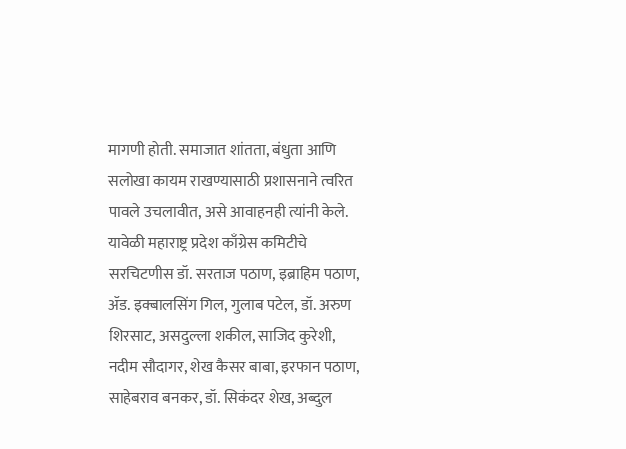मागणी होती. समाजात शांतता, बंधुता आणि सलोखा कायम राखण्यासाठी प्रशासनाने त्वरित पावले उचलावीत, असे आवाहनही त्यांनी केले. यावेळी महाराष्ट्र प्रदेश काँग्रेस कमिटीचे सरचिटणीस डॉ. सरताज पठाण, इब्राहिम पठाण, ॲड. इक्बालसिंग गिल, गुलाब पटेल, डॉ. अरुण शिरसाट, असदुल्ला शकील, साजिद कुरेशी, नदीम सौदागर, शेख कैसर बाबा, इरफान पठाण, साहेबराव बनकर, डॉ. सिकंदर शेख, अब्दुल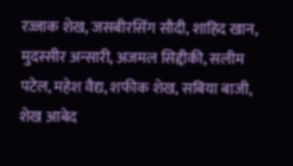रज्जाक शेख, जसबीरसिंग सौदी, शाहिद खान, मुदस्सीर अन्सारी, अजमल सिद्दीकी, सलीम पटेल, महेश वैद्य, शफीक शेख, सबिया बाजी, शेख आबेद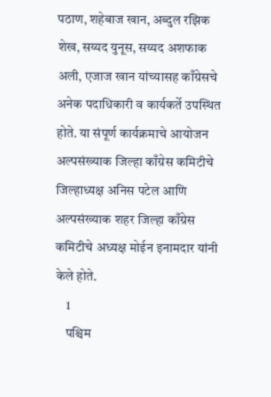पठाण, शहेबाज खान, अब्दुल रझिक शेख, सय्यद युनूस, सय्यद अशफाक अली, एजाज खान यांच्यासह काँग्रेसचे अनेक पदाधिकारी व कार्यकर्ते उपस्थित होते. या संपूर्ण कार्यक्रमाचे आयोजन अल्पसंख्याक जिल्हा काँग्रेस कमिटीचे जिल्हाध्यक्ष अनिस पटेल आणि अल्पसंख्याक शहर जिल्हा काँग्रेस कमिटीचे अध्यक्ष मोईन इनामदार यांनी केले होते.
    1
    पश्चिम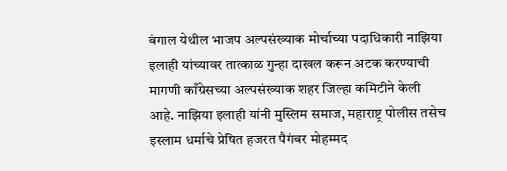बंगाल येथील भाजप अल्पसंख्याक मोर्चाच्या पदाधिकारी नाझिया इलाही यांच्यावर तात्काळ गुन्हा दाखल करून अटक करण्याची मागणी काँग्रेसच्या अल्पसंख्याक शहर जिल्हा कमिटीने केली आहे. नाझिया इलाही यांनी मुस्लिम समाज, महाराष्ट्र पोलीस तसेच इस्लाम धर्माचे प्रेषित हजरत पैगंबर मोहम्मद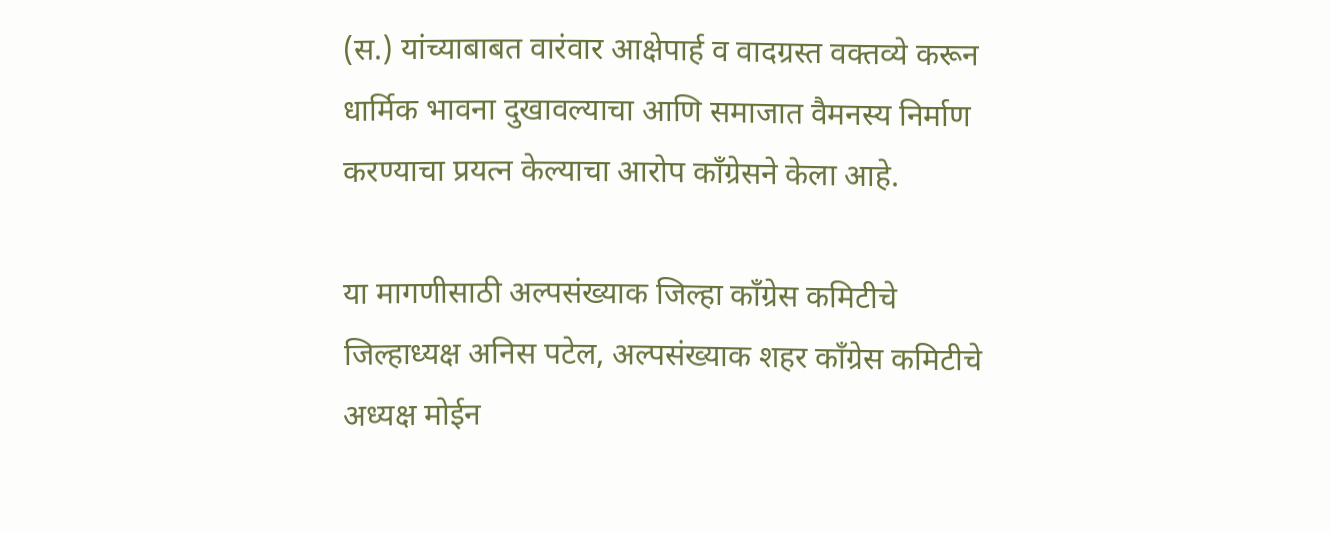(स.) यांच्याबाबत वारंवार आक्षेपार्ह व वादग्रस्त वक्तव्ये करून धार्मिक भावना दुखावल्याचा आणि समाजात वैमनस्य निर्माण करण्याचा प्रयत्न केल्याचा आरोप काँग्रेसने केला आहे.

या मागणीसाठी अल्पसंख्याक जिल्हा काँग्रेस कमिटीचे जिल्हाध्यक्ष अनिस पटेल, अल्पसंख्याक शहर काँग्रेस कमिटीचे अध्यक्ष मोईन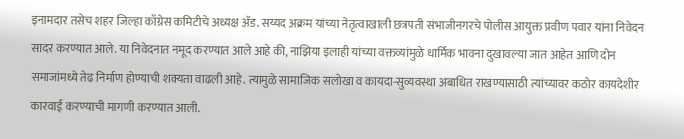इनामदार तसेच शहर जिल्हा काँग्रेस कमिटीचे अध्यक्ष ॲड. सय्यद अक्रम यांच्या नेतृत्वाखाली छत्रपती संभाजीनगरचे पोलीस आयुक्त प्रवीण पवार यांना निवेदन सादर करण्यात आले. या निवेदनात नमूद करण्यात आले आहे की, नाझिया इलाही यांच्या वक्तव्यांमुळे धार्मिक भावना दुखावल्या जात आहेत आणि दोन समाजांमध्ये तेढ निर्माण होण्याची शक्यता वाढली आहे. त्यामुळे सामाजिक सलोखा व कायदा-सुव्यवस्था अबाधित राखण्यासाठी त्यांच्यावर कठोर कायदेशीर कारवाई करण्याची मागणी करण्यात आली.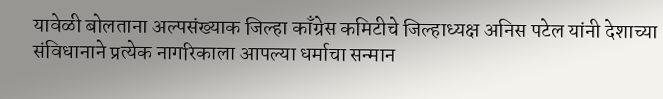यावेळी बोलताना अल्पसंख्याक जिल्हा काँग्रेस कमिटीचे जिल्हाध्यक्ष अनिस पटेल यांनी देशाच्या संविधानाने प्रत्येक नागरिकाला आपल्या धर्माचा सन्मान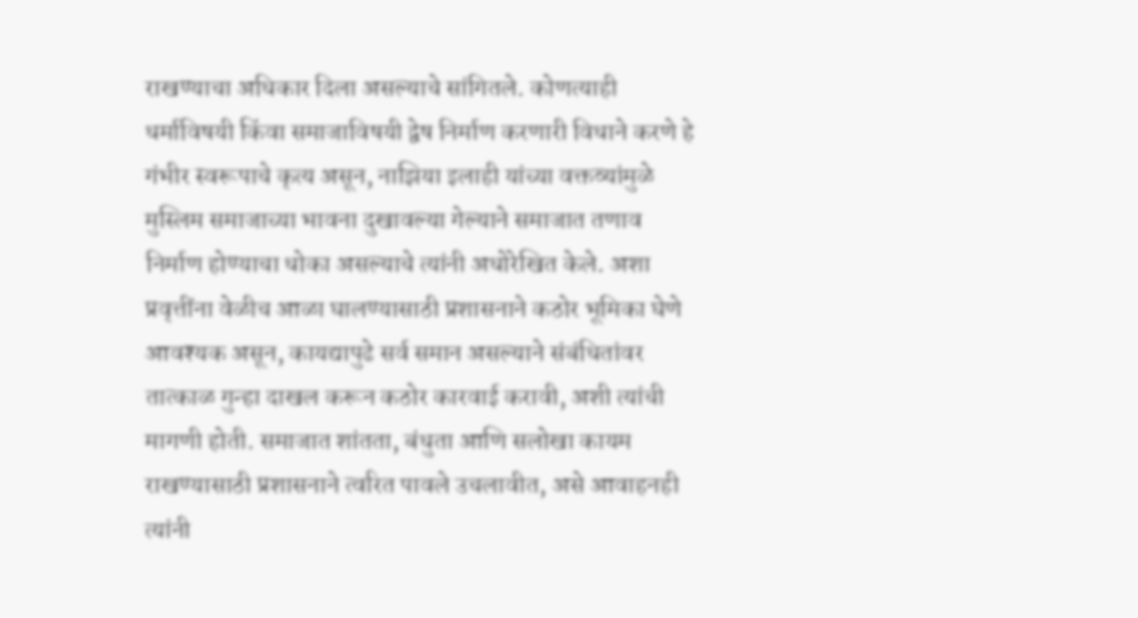राखण्याचा अधिकार दिला असल्याचे सांगितले. कोणत्याही धर्माविषयी किंवा समाजाविषयी द्वेष निर्माण करणारी विधाने करणे हे गंभीर स्वरूपाचे कृत्य असून, नाझिया इलाही यांच्या वक्तव्यांमुळे मुस्लिम समाजाच्या भावना दुखावल्या गेल्याने समाजात तणाव निर्माण होण्याचा धोका असल्याचे त्यांनी अधोरेखित केले. अशा प्रवृत्तींना वेळीच आळा घालण्यासाठी प्रशासनाने कठोर भूमिका घेणे आवश्यक असून, कायद्यापुढे सर्व समान असल्याने संबंधितांवर तात्काळ गुन्हा दाखल करून कठोर कारवाई करावी, अशी त्यांची मागणी होती. समाजात शांतता, बंधुता आणि सलोखा कायम राखण्यासाठी प्रशासनाने त्वरित पावले उचलावीत, असे आवाहनही त्यांनी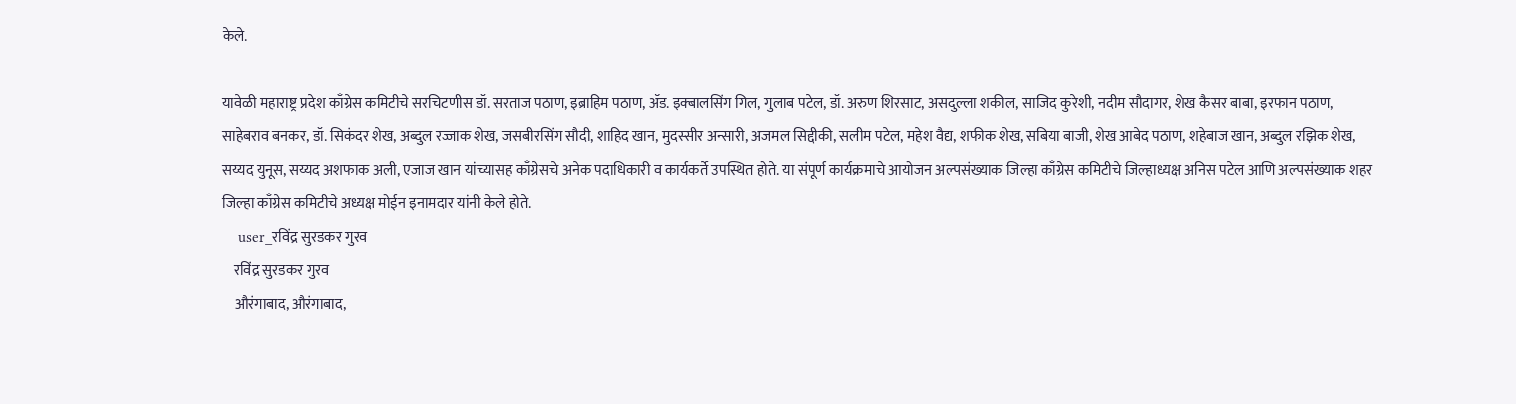केले.

यावेळी महाराष्ट्र प्रदेश काँग्रेस कमिटीचे सरचिटणीस डॉ. सरताज पठाण, इब्राहिम पठाण, ॲड. इक्बालसिंग गिल, गुलाब पटेल, डॉ. अरुण शिरसाट, असदुल्ला शकील, साजिद कुरेशी, नदीम सौदागर, शेख कैसर बाबा, इरफान पठाण, साहेबराव बनकर, डॉ. सिकंदर शेख, अब्दुल रज्जाक शेख, जसबीरसिंग सौदी, शाहिद खान, मुदस्सीर अन्सारी, अजमल सिद्दीकी, सलीम पटेल, महेश वैद्य, शफीक शेख, सबिया बाजी, शेख आबेद पठाण, शहेबाज खान, अब्दुल रझिक शेख, सय्यद युनूस, सय्यद अशफाक अली, एजाज खान यांच्यासह काँग्रेसचे अनेक पदाधिकारी व कार्यकर्ते उपस्थित होते. या संपूर्ण कार्यक्रमाचे आयोजन अल्पसंख्याक जिल्हा काँग्रेस कमिटीचे जिल्हाध्यक्ष अनिस पटेल आणि अल्पसंख्याक शहर जिल्हा काँग्रेस कमिटीचे अध्यक्ष मोईन इनामदार यांनी केले होते.
    user_रविंद्र सुरडकर गुरव
    रविंद्र सुरडकर गुरव
    औरंगाबाद, औरंगाबाद,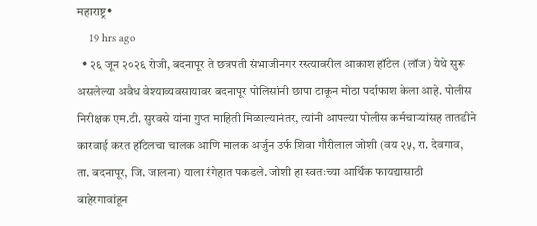महाराष्ट्र•
    19 hrs ago
  • २६ जून २०२६ रोजी, बदनापूर ते छत्रपती संभाजीनगर रस्त्यावरील आकाश हॉटेल (लॉज) येथे सुरू असलेल्या अवैध वेश्याव्यवसायावर बदनापूर पोलिसांनी छापा टाकून मोठा पर्दाफाश केला आहे. पोलीस निरीक्षक एम.टी. सुरवसे यांना गुप्त माहिती मिळाल्यानंतर, त्यांनी आपल्या पोलीस कर्मचाऱ्यांसह तातडीने कारवाई करत हॉटेलचा चालक आणि मालक अर्जुन उर्फ शिवा गौरीलाल जोशी (वय २५, रा. देवगाव, ता. बदनापूर, जि. जालना) याला रंगेहात पकडले. जोशी हा स्वतःच्या आर्थिक फायद्यासाठी बाहेरगावांहून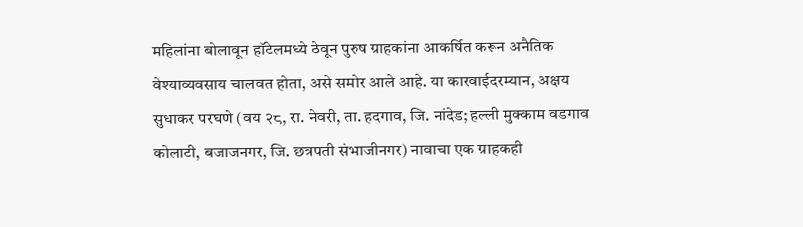महिलांना बोलावून हॉटेलमध्ये ठेवून पुरुष ग्राहकांना आकर्षित करून अनैतिक वेश्याव्यवसाय चालवत होता, असे समोर आले आहे. या कारवाईदरम्यान, अक्षय सुधाकर परघणे (वय २८, रा. नेवरी, ता. हदगाव, जि. नांदेड; हल्ली मुक्काम वडगाव कोलाटी, बजाजनगर, जि. छत्रपती संभाजीनगर) नावाचा एक ग्राहकही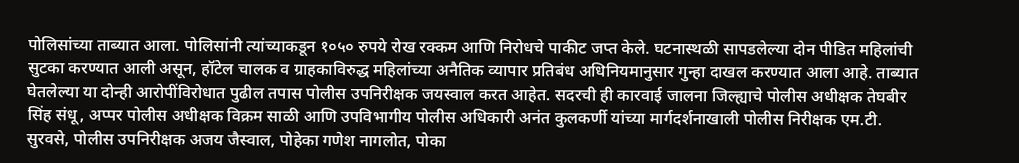पोलिसांच्या ताब्यात आला. पोलिसांनी त्यांच्याकडून १०५० रुपये रोख रक्कम आणि निरोधचे पाकीट जप्त केले. घटनास्थळी सापडलेल्या दोन पीडित महिलांची सुटका करण्यात आली असून, हॉटेल चालक व ग्राहकाविरुद्ध महिलांच्या अनैतिक व्यापार प्रतिबंध अधिनियमानुसार गुन्हा दाखल करण्यात आला आहे. ताब्यात घेतलेल्या या दोन्ही आरोपींविरोधात पुढील तपास पोलीस उपनिरीक्षक जयस्वाल करत आहेत. सदरची ही कारवाई जालना जिल्ह्याचे पोलीस अधीक्षक तेघबीर सिंह संधू, अप्पर पोलीस अधीक्षक विक्रम साळी आणि उपविभागीय पोलीस अधिकारी अनंत कुलकर्णी यांच्या मार्गदर्शनाखाली पोलीस निरीक्षक एम.टी. सुरवसे, पोलीस उपनिरीक्षक अजय जैस्वाल, पोहेका गणेश नागलोत, पोका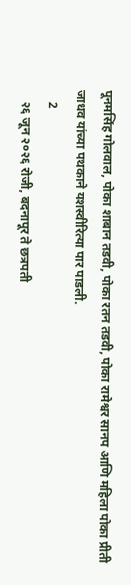पूनमसिंह गोलवाल, पोका शाबान तडवी, पोका रतन तडवी, पोका रामेश्वर सानप आणि महिला पोका प्रीती जाधव यांच्या पथकाने यशस्वीरित्या पार पाडली.
    2
    २६ जून २०२६ रोजी, बदनापूर ते छत्रपती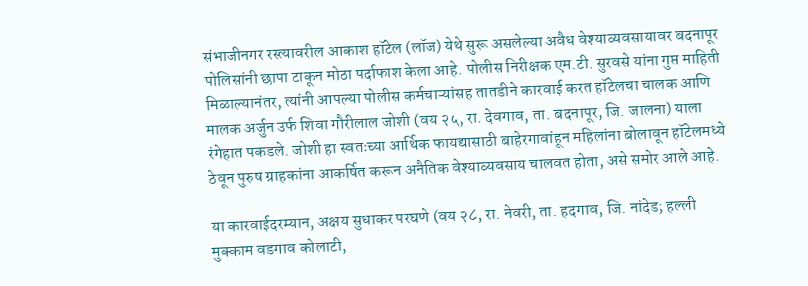संभाजीनगर रस्त्यावरील आकाश हॉटेल (लॉज) येथे सुरू असलेल्या अवैध वेश्याव्यवसायावर बदनापूर पोलिसांनी छापा टाकून मोठा पर्दाफाश केला आहे. पोलीस निरीक्षक एम.टी. सुरवसे यांना गुप्त माहिती मिळाल्यानंतर, त्यांनी आपल्या पोलीस कर्मचाऱ्यांसह तातडीने कारवाई करत हॉटेलचा चालक आणि मालक अर्जुन उर्फ शिवा गौरीलाल जोशी (वय २५, रा. देवगाव, ता. बदनापूर, जि. जालना) याला रंगेहात पकडले. जोशी हा स्वतःच्या आर्थिक फायद्यासाठी बाहेरगावांहून महिलांना बोलावून हॉटेलमध्ये ठेवून पुरुष ग्राहकांना आकर्षित करून अनैतिक वेश्याव्यवसाय चालवत होता, असे समोर आले आहे.

या कारवाईदरम्यान, अक्षय सुधाकर परघणे (वय २८, रा. नेवरी, ता. हदगाव, जि. नांदेड; हल्ली मुक्काम वडगाव कोलाटी,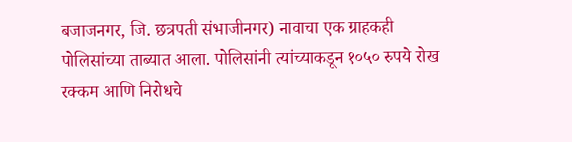बजाजनगर, जि. छत्रपती संभाजीनगर) नावाचा एक ग्राहकही पोलिसांच्या ताब्यात आला. पोलिसांनी त्यांच्याकडून १०५० रुपये रोख रक्कम आणि निरोधचे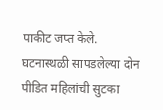पाकीट जप्त केले. घटनास्थळी सापडलेल्या दोन पीडित महिलांची सुटका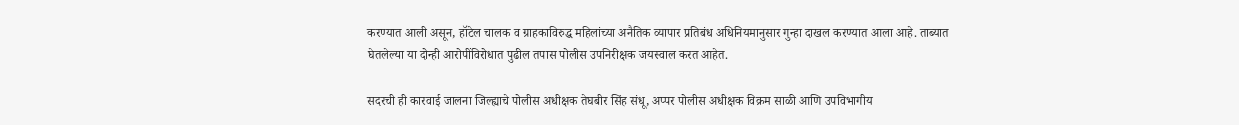करण्यात आली असून, हॉटेल चालक व ग्राहकाविरुद्ध महिलांच्या अनैतिक व्यापार प्रतिबंध अधिनियमानुसार गुन्हा दाखल करण्यात आला आहे. ताब्यात घेतलेल्या या दोन्ही आरोपींविरोधात पुढील तपास पोलीस उपनिरीक्षक जयस्वाल करत आहेत.

सदरची ही कारवाई जालना जिल्ह्याचे पोलीस अधीक्षक तेघबीर सिंह संधू, अप्पर पोलीस अधीक्षक विक्रम साळी आणि उपविभागीय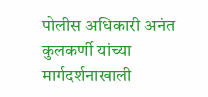पोलीस अधिकारी अनंत कुलकर्णी यांच्या मार्गदर्शनाखाली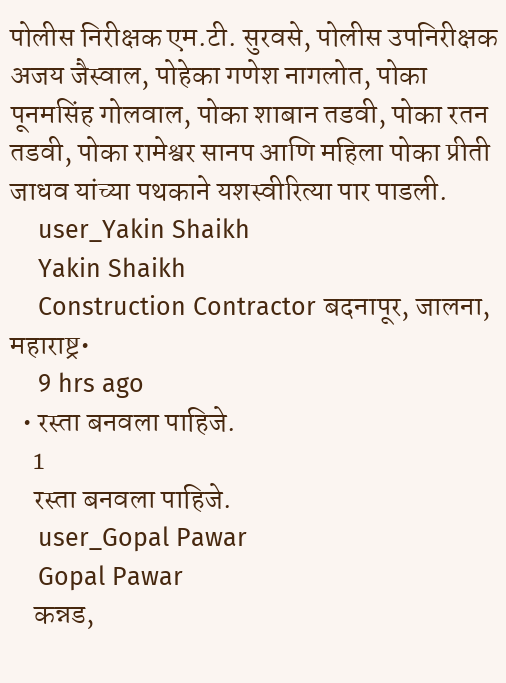पोलीस निरीक्षक एम.टी. सुरवसे, पोलीस उपनिरीक्षक अजय जैस्वाल, पोहेका गणेश नागलोत, पोका पूनमसिंह गोलवाल, पोका शाबान तडवी, पोका रतन तडवी, पोका रामेश्वर सानप आणि महिला पोका प्रीती जाधव यांच्या पथकाने यशस्वीरित्या पार पाडली.
    user_Yakin Shaikh
    Yakin Shaikh
    Construction Contractor बदनापूर, जालना, महाराष्ट्र•
    9 hrs ago
  • रस्ता बनवला पाहिजे.
    1
    रस्ता बनवला पाहिजे.
    user_Gopal Pawar
    Gopal Pawar
    कन्नड,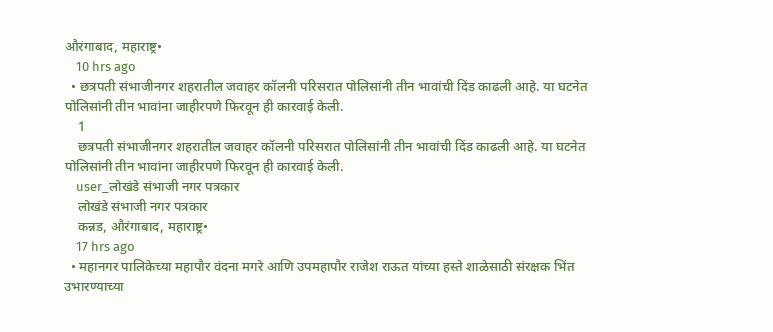औरंगाबाद, महाराष्ट्र•
    10 hrs ago
  • छत्रपती संभाजीनगर शहरातील जवाहर कॉलनी परिसरात पोलिसांनी तीन भावांची दिंड काढली आहे. या घटनेत पोलिसांनी तीन भावांना जाहीरपणे फिरवून ही कारवाई केली.
    1
    छत्रपती संभाजीनगर शहरातील जवाहर कॉलनी परिसरात पोलिसांनी तीन भावांची दिंड काढली आहे. या घटनेत पोलिसांनी तीन भावांना जाहीरपणे फिरवून ही कारवाई केली.
    user_लोखंडे संभाजी नगर पत्रकार
    लोखंडे संभाजी नगर पत्रकार
    कन्नड, औरंगाबाद, महाराष्ट्र•
    17 hrs ago
  • महानगर पालिकेच्या महापौर वंदना मगरे आणि उपमहापौर राजेश राऊत यांच्या हस्ते शाळेसाठी संरक्षक भिंत उभारण्याच्या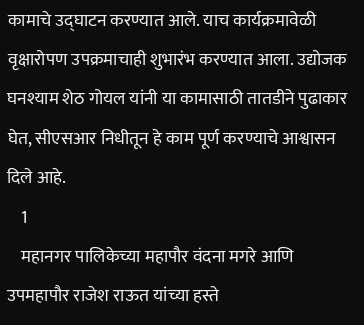कामाचे उद्घाटन करण्यात आले. याच कार्यक्रमावेळी वृक्षारोपण उपक्रमाचाही शुभारंभ करण्यात आला. उद्योजक घनश्याम शेठ गोयल यांनी या कामासाठी तातडीने पुढाकार घेत, सीएसआर निधीतून हे काम पूर्ण करण्याचे आश्वासन दिले आहे.
    1
    महानगर पालिकेच्या महापौर वंदना मगरे आणि उपमहापौर राजेश राऊत यांच्या हस्ते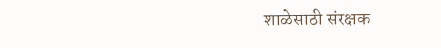शाळेसाठी संरक्षक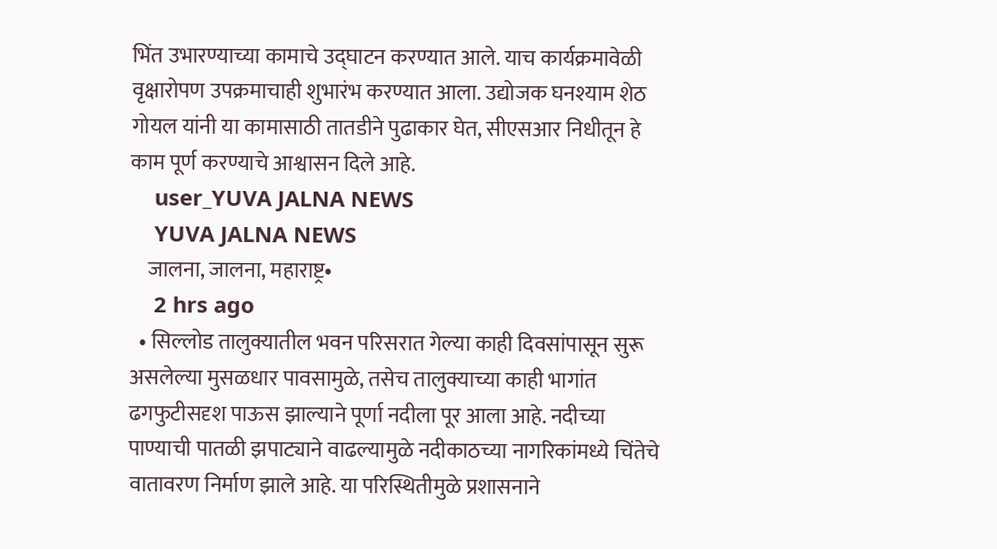भिंत उभारण्याच्या कामाचे उद्घाटन करण्यात आले. याच कार्यक्रमावेळी वृक्षारोपण उपक्रमाचाही शुभारंभ करण्यात आला. उद्योजक घनश्याम शेठ गोयल यांनी या कामासाठी तातडीने पुढाकार घेत, सीएसआर निधीतून हे काम पूर्ण करण्याचे आश्वासन दिले आहे.
    user_YUVA JALNA NEWS
    YUVA JALNA NEWS
    जालना, जालना, महाराष्ट्र•
    2 hrs ago
  • सिल्लोड तालुक्यातील भवन परिसरात गेल्या काही दिवसांपासून सुरू असलेल्या मुसळधार पावसामुळे, तसेच तालुक्याच्या काही भागांत ढगफुटीसदृश पाऊस झाल्याने पूर्णा नदीला पूर आला आहे. नदीच्या पाण्याची पातळी झपाट्याने वाढल्यामुळे नदीकाठच्या नागरिकांमध्ये चिंतेचे वातावरण निर्माण झाले आहे. या परिस्थितीमुळे प्रशासनाने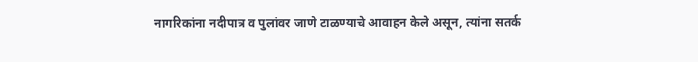नागरिकांना नदीपात्र व पुलांवर जाणे टाळण्याचे आवाहन केले असून, त्यांना सतर्क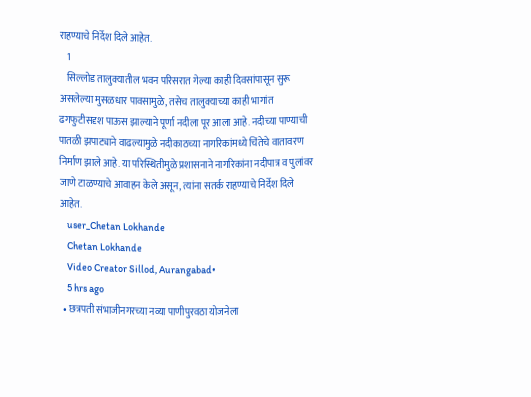राहण्याचे निर्देश दिले आहेत.
    1
    सिल्लोड तालुक्यातील भवन परिसरात गेल्या काही दिवसांपासून सुरू असलेल्या मुसळधार पावसामुळे, तसेच तालुक्याच्या काही भागांत ढगफुटीसदृश पाऊस झाल्याने पूर्णा नदीला पूर आला आहे. नदीच्या पाण्याची पातळी झपाट्याने वाढल्यामुळे नदीकाठच्या नागरिकांमध्ये चिंतेचे वातावरण निर्माण झाले आहे. या परिस्थितीमुळे प्रशासनाने नागरिकांना नदीपात्र व पुलांवर जाणे टाळण्याचे आवाहन केले असून, त्यांना सतर्क राहण्याचे निर्देश दिले आहेत.
    user_Chetan Lokhande
    Chetan Lokhande
    Video Creator Sillod, Aurangabad•
    5 hrs ago
  • छत्रपती संभाजीनगरच्या नव्या पाणीपुरवठा योजनेला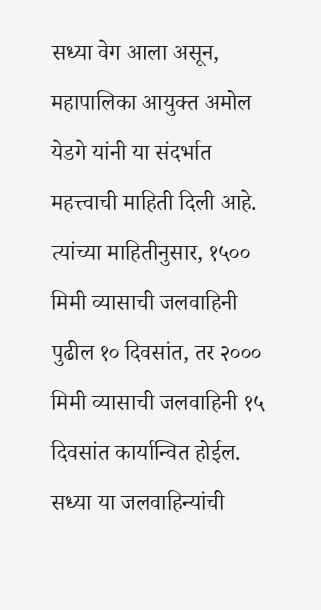सध्या वेग आला असून, महापालिका आयुक्त अमोल येडगे यांनी या संदर्भात महत्त्वाची माहिती दिली आहे. त्यांच्या माहितीनुसार, १५०० मिमी व्यासाची जलवाहिनी पुढील १० दिवसांत, तर २००० मिमी व्यासाची जलवाहिनी १५ दिवसांत कार्यान्वित होईल. सध्या या जलवाहिन्यांची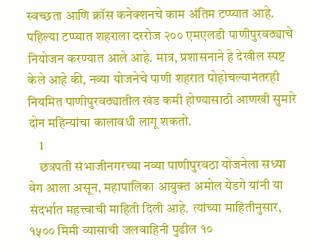स्वच्छता आणि क्रॉस कनेक्शनचे काम अंतिम टप्प्यात आहे. पहिल्या टप्प्यात शहराला दररोज २०० एमएलडी पाणीपुरवठ्याचे नियोजन करण्यात आले आहे. मात्र, प्रशासनाने हे देखील स्पष्ट केले आहे की, नव्या योजनेचे पाणी शहरात पोहोचल्यानंतरही नियमित पाणीपुरवठ्यातील खंड कमी होण्यासाठी आणखी सुमारे दोन महिन्यांचा कालावधी लागू शकतो.
    1
    छत्रपती संभाजीनगरच्या नव्या पाणीपुरवठा योजनेला सध्या वेग आला असून, महापालिका आयुक्त अमोल येडगे यांनी या संदर्भात महत्त्वाची माहिती दिली आहे. त्यांच्या माहितीनुसार, १५०० मिमी व्यासाची जलवाहिनी पुढील १०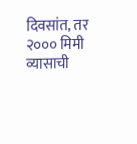दिवसांत, तर २००० मिमी व्यासाची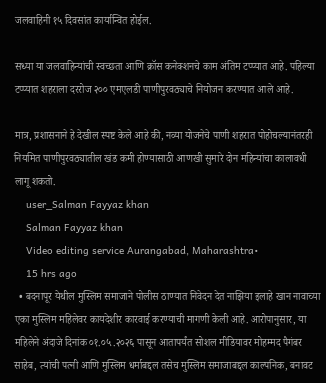जलवाहिनी १५ दिवसांत कार्यान्वित होईल.

सध्या या जलवाहिन्यांची स्वच्छता आणि क्रॉस कनेक्शनचे काम अंतिम टप्प्यात आहे. पहिल्या टप्प्यात शहराला दररोज २०० एमएलडी पाणीपुरवठ्याचे नियोजन करण्यात आले आहे.

मात्र, प्रशासनाने हे देखील स्पष्ट केले आहे की, नव्या योजनेचे पाणी शहरात पोहोचल्यानंतरही नियमित पाणीपुरवठ्यातील खंड कमी होण्यासाठी आणखी सुमारे दोन महिन्यांचा कालावधी लागू शकतो.
    user_Salman Fayyaz khan
    Salman Fayyaz khan
    Video editing service Aurangabad, Maharashtra•
    15 hrs ago
  • बदनापूर येथील मुस्लिम समाजाने पोलीस ठाण्यात निवेदन देत नाझिया इलाहे खान नावाच्या एका मुस्लिम महिलेवर कायदेशीर कारवाई करण्याची मागणी केली आहे. आरोपानुसार, या महिलेने अंदाजे दिनांक ०१.०५.२०२६ पासून आतापर्यंत सोशल मीडियावर मोहम्मद पैगंबर साहेब, त्यांची पत्नी आणि मुस्लिम धर्माबद्दल तसेच मुस्लिम समाजाबद्दल काल्पनिक, बनावट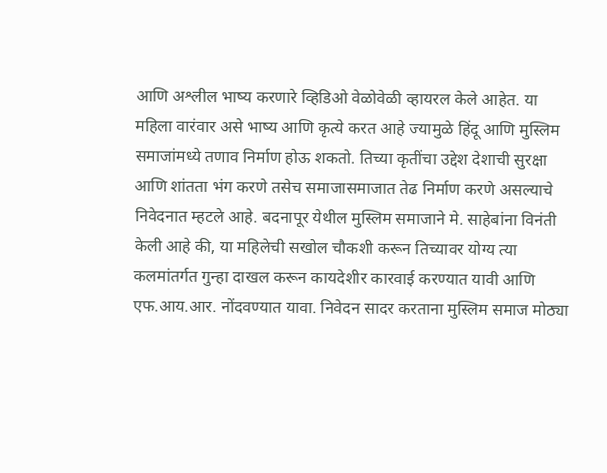आणि अश्लील भाष्य करणारे व्हिडिओ वेळोवेळी व्हायरल केले आहेत. या महिला वारंवार असे भाष्य आणि कृत्ये करत आहे ज्यामुळे हिंदू आणि मुस्लिम समाजांमध्ये तणाव निर्माण होऊ शकतो. तिच्या कृतींचा उद्देश देशाची सुरक्षा आणि शांतता भंग करणे तसेच समाजासमाजात तेढ निर्माण करणे असल्याचे निवेदनात म्हटले आहे. बदनापूर येथील मुस्लिम समाजाने मे. साहेबांना विनंती केली आहे की, या महिलेची सखोल चौकशी करून तिच्यावर योग्य त्या कलमांतर्गत गुन्हा दाखल करून कायदेशीर कारवाई करण्यात यावी आणि एफ.आय.आर. नोंदवण्यात यावा. निवेदन सादर करताना मुस्लिम समाज मोठ्या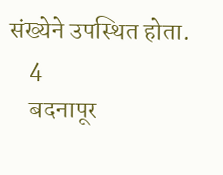संख्येने उपस्थित होता.
    4
    बदनापूर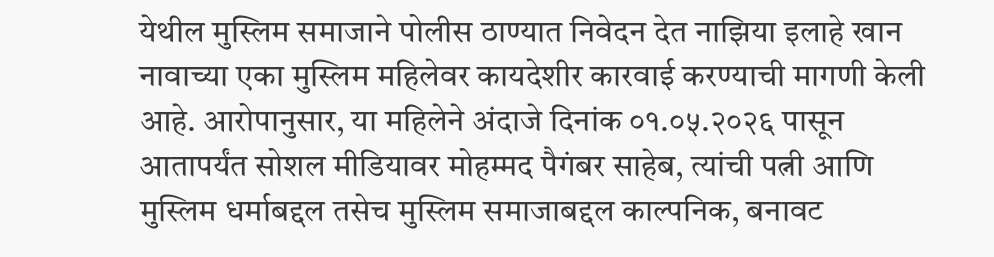येथील मुस्लिम समाजाने पोलीस ठाण्यात निवेदन देत नाझिया इलाहे खान नावाच्या एका मुस्लिम महिलेवर कायदेशीर कारवाई करण्याची मागणी केली आहे. आरोपानुसार, या महिलेने अंदाजे दिनांक ०१.०५.२०२६ पासून आतापर्यंत सोशल मीडियावर मोहम्मद पैगंबर साहेब, त्यांची पत्नी आणि मुस्लिम धर्माबद्दल तसेच मुस्लिम समाजाबद्दल काल्पनिक, बनावट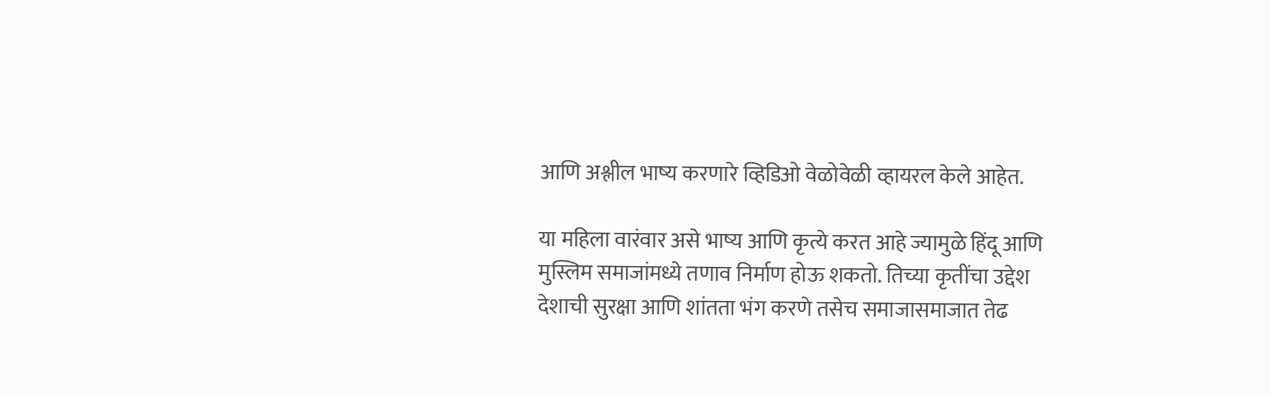आणि अश्लील भाष्य करणारे व्हिडिओ वेळोवेळी व्हायरल केले आहेत.

या महिला वारंवार असे भाष्य आणि कृत्ये करत आहे ज्यामुळे हिंदू आणि मुस्लिम समाजांमध्ये तणाव निर्माण होऊ शकतो. तिच्या कृतींचा उद्देश देशाची सुरक्षा आणि शांतता भंग करणे तसेच समाजासमाजात तेढ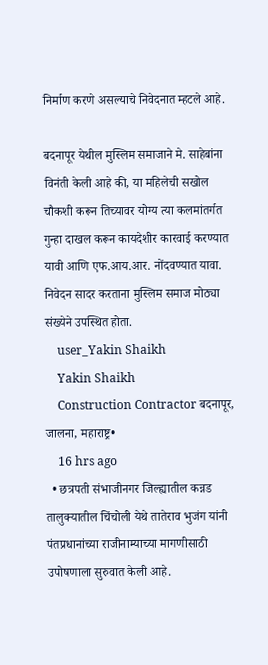निर्माण करणे असल्याचे निवेदनात म्हटले आहे.

बदनापूर येथील मुस्लिम समाजाने मे. साहेबांना विनंती केली आहे की, या महिलेची सखोल चौकशी करून तिच्यावर योग्य त्या कलमांतर्गत गुन्हा दाखल करून कायदेशीर कारवाई करण्यात यावी आणि एफ.आय.आर. नोंदवण्यात यावा. निवेदन सादर करताना मुस्लिम समाज मोठ्या संख्येने उपस्थित होता.
    user_Yakin Shaikh
    Yakin Shaikh
    Construction Contractor बदनापूर, जालना, महाराष्ट्र•
    16 hrs ago
  • छत्रपती संभाजीनगर जिल्ह्यातील कन्नड तालुक्यातील चिंचोली येथे तातेराव भुजंग यांनी पंतप्रधानांच्या राजीनाम्याच्या मागणीसाठी उपोषणाला सुरुवात केली आहे.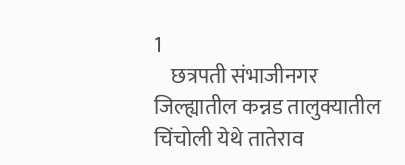1
    छत्रपती संभाजीनगर जिल्ह्यातील कन्नड तालुक्यातील चिंचोली येथे तातेराव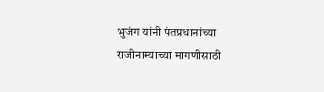भुजंग यांनी पंतप्रधानांच्या राजीनाम्याच्या मागणीसाठी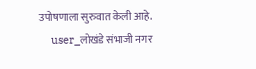उपोषणाला सुरुवात केली आहे.
    user_लोखंडे संभाजी नगर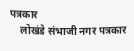पत्रकार
    लोखंडे संभाजी नगर पत्रकार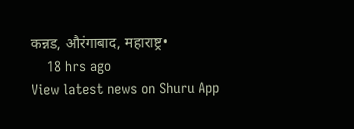कन्नड, औरंगाबाद, महाराष्ट्र•
    18 hrs ago
View latest news on Shuru App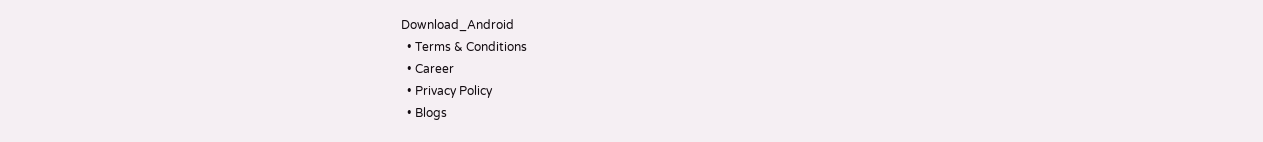Download_Android
  • Terms & Conditions
  • Career
  • Privacy Policy
  • Blogs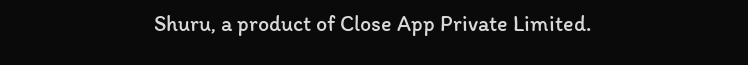Shuru, a product of Close App Private Limited.